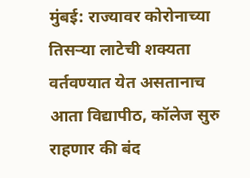मुंबई: राज्यावर कोरोनाच्या तिसऱ्या लाटेची शक्यता वर्तवण्यात येत असतानाच आता विद्यापीठ, कॉलेज सुरु राहणार की बंद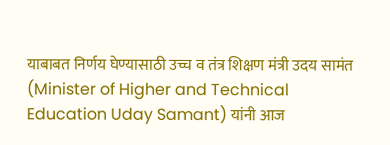याबाबत निर्णय घेण्यासाठी उच्च व तंत्र शिक्षण मंत्री उदय सामंत (Minister of Higher and Technical Education Uday Samant) यांनी आज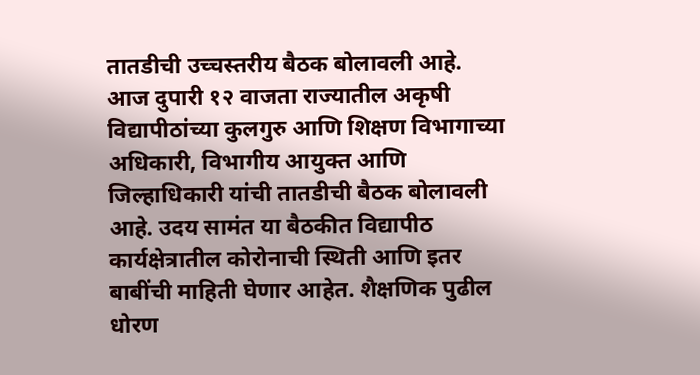तातडीची उच्चस्तरीय बैठक बोलावली आहे.
आज दुपारी १२ वाजता राज्यातील अकृषी विद्यापीठांच्या कुलगुरु आणि शिक्षण विभागाच्या अधिकारी, विभागीय आयुक्त आणि जिल्हाधिकारी यांची तातडीची बैठक बोलावली आहे. उदय सामंत या बैठकीत विद्यापीठ कार्यक्षेत्रातील कोरोनाची स्थिती आणि इतर बाबींची माहिती घेणार आहेत. शैक्षणिक पुढील धोरण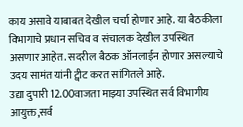काय असावे याबाबत देखील चर्चा होणार आहे. या बैठकीला विभागाचे प्रधान सचिव व संचालक देखील उपस्थित असणार आहेत. सदरील बैठक ऑनलाईन होणार असल्याचे उदय सामंत यांनी ट्वीट करत सांगितले आहे.
उद्या दुपारी 12.00वाजता माझ्या उपस्थित सर्व विभागीय आयुक्त,सर्व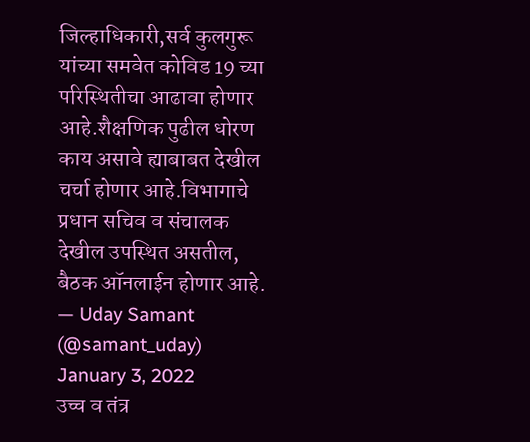जिल्हाधिकारी,सर्व कुलगुरू यांच्या समवेत कोविड 19 च्या परिस्थितीचा आढावा होणार आहे.शैक्षणिक पुढील धोरण काय असावे ह्याबाबत देखील चर्चा होणार आहे.विभागाचे प्रधान सचिव व संचालक देखील उपस्थित असतील, बैठक ऑनलाईन होणार आहे.
— Uday Samant (@samant_uday) January 3, 2022
उच्च व तंत्र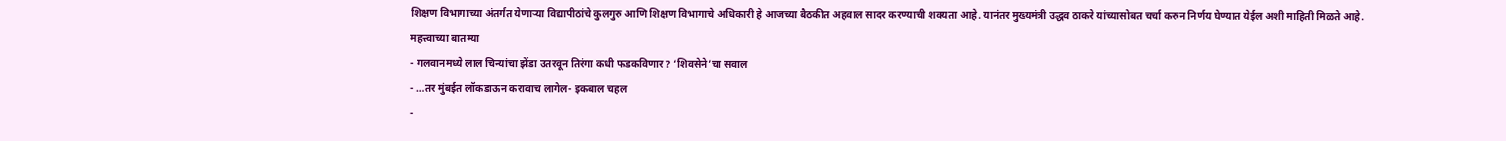शिक्षण विभागाच्या अंतर्गत येणाऱ्या विद्यापीठांचे कुलगुरु आणि शिक्षण विभागाचे अधिकारी हे आजच्या बैठकीत अहवाल सादर करण्याची शक्यता आहे. यानंतर मुख्यमंत्री उद्धव ठाकरे यांच्यासोबत चर्चा करुन निर्णय घेण्यात येईल अशी माहिती मिळते आहे.
महत्त्वाच्या बातम्या
- गलवानमध्ये लाल चिन्यांचा झेंडा उतरवून तिरंगा कधी फडकविणार? ‘शिवसेने’चा सवाल
- …तर मुंबईत लॉकडाऊन करावाच लागेल- इकबाल चहल
-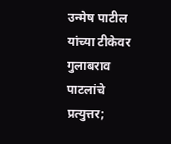उन्मेष पाटील यांच्या टीकेवर गुलाबराव पाटलांचे प्रत्युत्तर;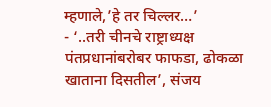म्हणाले,’हे तर चिल्लर…’
- ‘..तरी चीनचे राष्ट्राध्यक्ष पंतप्रधानांबरोबर फाफडा, ढोकळा खाताना दिसतील’, संजय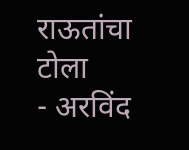राऊतांचा टोला
- अरविंद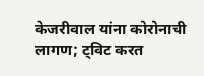केजरीवाल यांना कोरोनाची लागण; ट्विट करत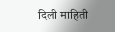दिली माहिती